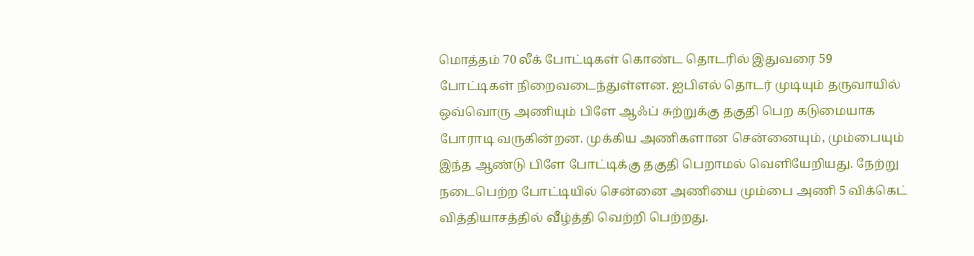மொத்தம் 70 லீக் போட்டிகள் கொண்ட தொடரில் இதுவரை 59 போட்டிகள் நிறைவடைந்துள்ளன. ஐபிஎல் தொடர் முடியும் தருவாயில் ஒவ்வொரு அணியும் பிளே ஆஃப் சுற்றுக்கு தகுதி பெற கடுமையாக போராடி வருகின்றன. முக்கிய அணிகளான சென்னையும், மும்பையும் இந்த ஆண்டு பிளே போட்டிக்கு தகுதி பெறாமல் வெளியேறியது. நேற்று நடைபெற்ற போட்டியில் சென்னை அணியை மும்பை அணி 5 விக்கெட் வித்தியாசத்தில் வீழ்த்தி வெற்றி பெற்றது.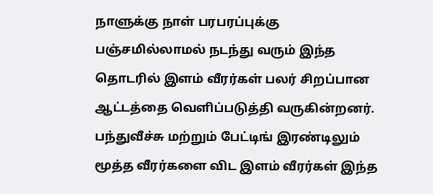நாளுக்கு நாள் பரபரப்புக்கு பஞ்சமில்லாமல் நடந்து வரும் இந்த தொடரில் இளம் வீரர்கள் பலர் சிறப்பான ஆட்டத்தை வெளிப்படுத்தி வருகின்றனர். பந்துவீச்சு மற்றும் பேட்டிங் இரண்டிலும் மூத்த வீரர்களை விட இளம் வீரர்கள் இந்த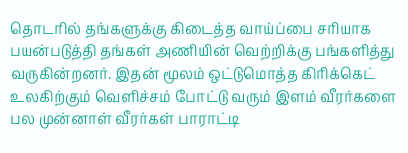தொடரில் தங்களுக்கு கிடைத்த வாய்ப்பை சரியாக பயன்படுத்தி தங்கள் அணியின் வெற்றிக்கு பங்களித்து வருகின்றனர். இதன் மூலம் ஒட்டுமொத்த கிரிக்கெட் உலகிற்கும் வெளிச்சம் போட்டு வரும் இளம் வீரர்களை பல முன்னாள் வீரர்கள் பாராட்டி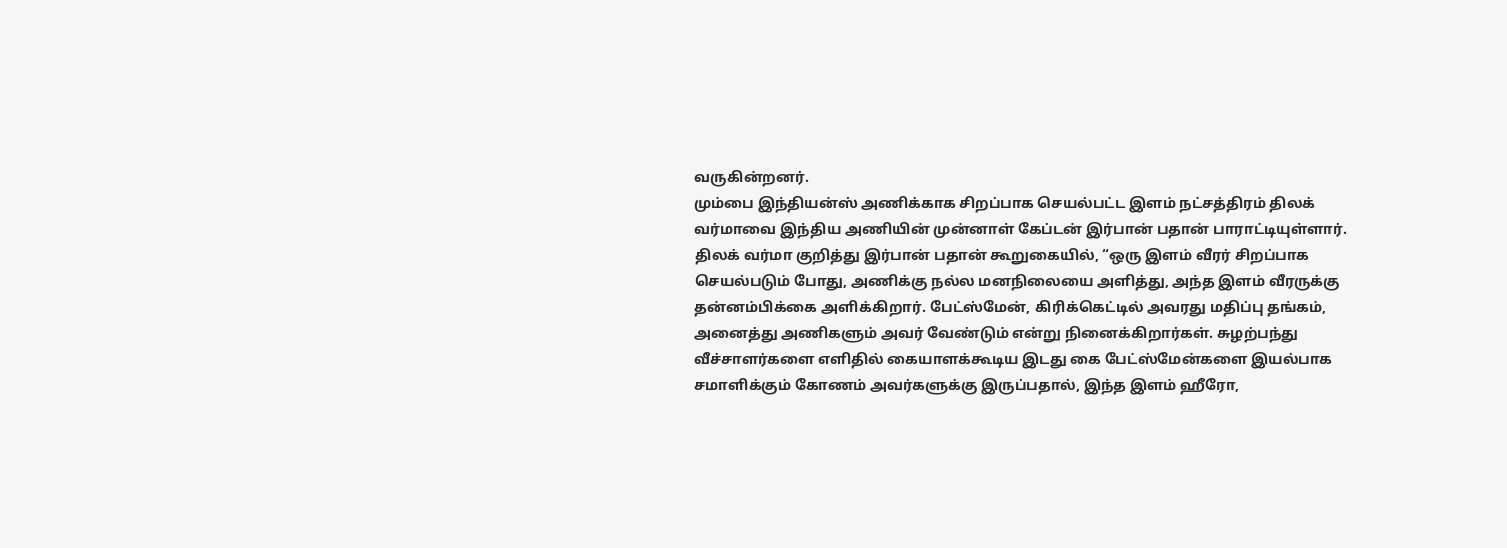வருகின்றனர்.
மும்பை இந்தியன்ஸ் அணிக்காக சிறப்பாக செயல்பட்ட இளம் நட்சத்திரம் திலக் வர்மாவை இந்திய அணியின் முன்னாள் கேப்டன் இர்பான் பதான் பாராட்டியுள்ளார்.
திலக் வர்மா குறித்து இர்பான் பதான் கூறுகையில், “ஒரு இளம் வீரர் சிறப்பாக செயல்படும் போது, அணிக்கு நல்ல மனநிலையை அளித்து, அந்த இளம் வீரருக்கு தன்னம்பிக்கை அளிக்கிறார். பேட்ஸ்மேன், கிரிக்கெட்டில் அவரது மதிப்பு தங்கம், அனைத்து அணிகளும் அவர் வேண்டும் என்று நினைக்கிறார்கள். சுழற்பந்து வீச்சாளர்களை எளிதில் கையாளக்கூடிய இடது கை பேட்ஸ்மேன்களை இயல்பாக சமாளிக்கும் கோணம் அவர்களுக்கு இருப்பதால், இந்த இளம் ஹீரோ,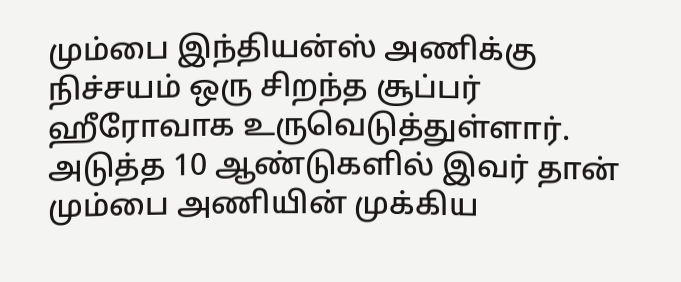மும்பை இந்தியன்ஸ் அணிக்கு நிச்சயம் ஒரு சிறந்த சூப்பர் ஹீரோவாக உருவெடுத்துள்ளார். அடுத்த 10 ஆண்டுகளில் இவர் தான் மும்பை அணியின் முக்கிய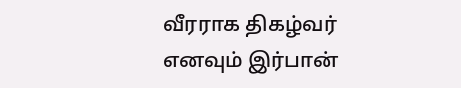வீரராக திகழ்வர் எனவும் இர்பான்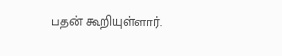பதன் கூறியுள்ளார்.